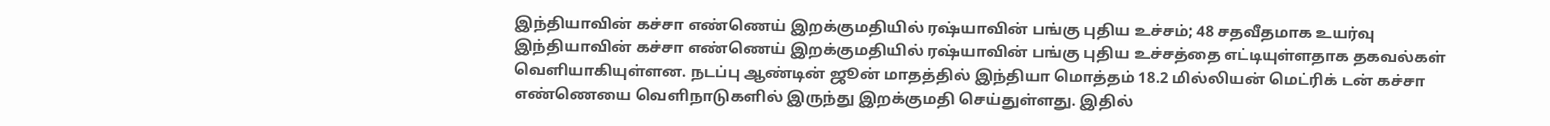இந்தியாவின் கச்சா எண்ணெய் இறக்குமதியில் ரஷ்யாவின் பங்கு புதிய உச்சம்; 48 சதவீதமாக உயர்வு
இந்தியாவின் கச்சா எண்ணெய் இறக்குமதியில் ரஷ்யாவின் பங்கு புதிய உச்சத்தை எட்டியுள்ளதாக தகவல்கள் வெளியாகியுள்ளன. நடப்பு ஆண்டின் ஜூன் மாதத்தில் இந்தியா மொத்தம் 18.2 மில்லியன் மெட்ரிக் டன் கச்சா எண்ணெயை வெளிநாடுகளில் இருந்து இறக்குமதி செய்துள்ளது. இதில்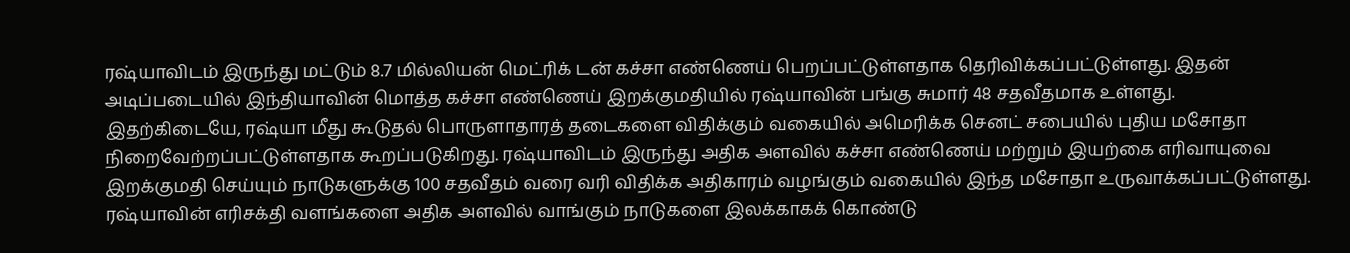ரஷ்யாவிடம் இருந்து மட்டும் 8.7 மில்லியன் மெட்ரிக் டன் கச்சா எண்ணெய் பெறப்பட்டுள்ளதாக தெரிவிக்கப்பட்டுள்ளது. இதன் அடிப்படையில் இந்தியாவின் மொத்த கச்சா எண்ணெய் இறக்குமதியில் ரஷ்யாவின் பங்கு சுமார் 48 சதவீதமாக உள்ளது.
இதற்கிடையே, ரஷ்யா மீது கூடுதல் பொருளாதாரத் தடைகளை விதிக்கும் வகையில் அமெரிக்க செனட் சபையில் புதிய மசோதா நிறைவேற்றப்பட்டுள்ளதாக கூறப்படுகிறது. ரஷ்யாவிடம் இருந்து அதிக அளவில் கச்சா எண்ணெய் மற்றும் இயற்கை எரிவாயுவை இறக்குமதி செய்யும் நாடுகளுக்கு 100 சதவீதம் வரை வரி விதிக்க அதிகாரம் வழங்கும் வகையில் இந்த மசோதா உருவாக்கப்பட்டுள்ளது. ரஷ்யாவின் எரிசக்தி வளங்களை அதிக அளவில் வாங்கும் நாடுகளை இலக்காகக் கொண்டு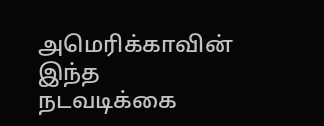அமெரிக்காவின் இந்த நடவடிக்கை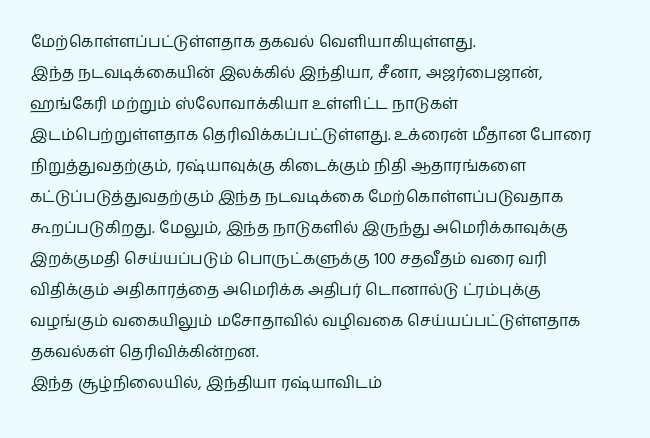மேற்கொள்ளப்பட்டுள்ளதாக தகவல் வெளியாகியுள்ளது.
இந்த நடவடிக்கையின் இலக்கில் இந்தியா, சீனா, அஜர்பைஜான், ஹங்கேரி மற்றும் ஸ்லோவாக்கியா உள்ளிட்ட நாடுகள் இடம்பெற்றுள்ளதாக தெரிவிக்கப்பட்டுள்ளது. உக்ரைன் மீதான போரை நிறுத்துவதற்கும், ரஷ்யாவுக்கு கிடைக்கும் நிதி ஆதாரங்களை கட்டுப்படுத்துவதற்கும் இந்த நடவடிக்கை மேற்கொள்ளப்படுவதாக கூறப்படுகிறது. மேலும், இந்த நாடுகளில் இருந்து அமெரிக்காவுக்கு இறக்குமதி செய்யப்படும் பொருட்களுக்கு 100 சதவீதம் வரை வரி விதிக்கும் அதிகாரத்தை அமெரிக்க அதிபர் டொனால்டு ட்ரம்புக்கு வழங்கும் வகையிலும் மசோதாவில் வழிவகை செய்யப்பட்டுள்ளதாக தகவல்கள் தெரிவிக்கின்றன.
இந்த சூழ்நிலையில், இந்தியா ரஷ்யாவிடம்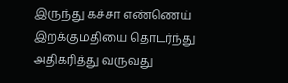இருந்து கச்சா எண்ணெய் இறக்குமதியை தொடர்ந்து அதிகரித்து வருவது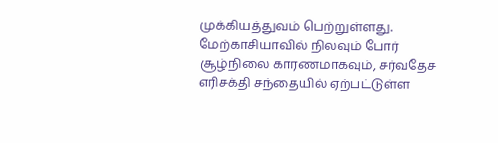முக்கியத்துவம் பெற்றுள்ளது. மேற்காசியாவில் நிலவும் போர் சூழ்நிலை காரணமாகவும், சர்வதேச எரிசக்தி சந்தையில் ஏற்பட்டுள்ள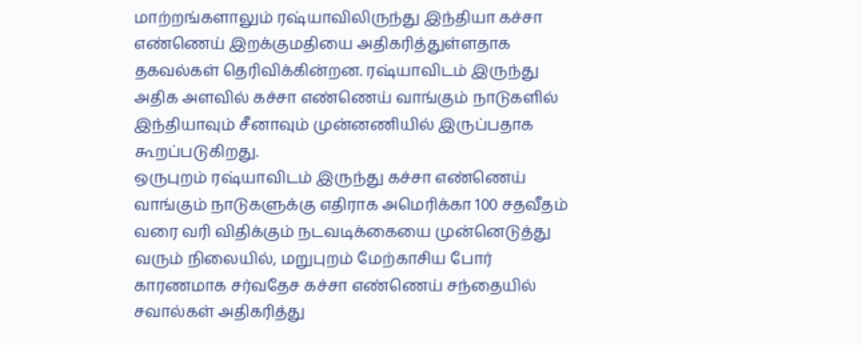மாற்றங்களாலும் ரஷ்யாவிலிருந்து இந்தியா கச்சா எண்ணெய் இறக்குமதியை அதிகரித்துள்ளதாக தகவல்கள் தெரிவிக்கின்றன. ரஷ்யாவிடம் இருந்து அதிக அளவில் கச்சா எண்ணெய் வாங்கும் நாடுகளில் இந்தியாவும் சீனாவும் முன்னணியில் இருப்பதாக கூறப்படுகிறது.
ஒருபுறம் ரஷ்யாவிடம் இருந்து கச்சா எண்ணெய் வாங்கும் நாடுகளுக்கு எதிராக அமெரிக்கா 100 சதவீதம் வரை வரி விதிக்கும் நடவடிக்கையை முன்னெடுத்து வரும் நிலையில், மறுபுறம் மேற்காசிய போர் காரணமாக சர்வதேச கச்சா எண்ணெய் சந்தையில் சவால்கள் அதிகரித்து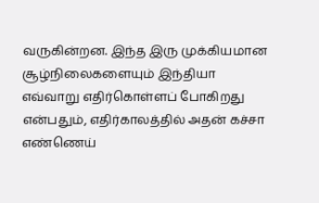வருகின்றன. இந்த இரு முக்கியமான சூழ்நிலைகளையும் இந்தியா எவ்வாறு எதிர்கொள்ளப் போகிறது என்பதும், எதிர்காலத்தில் அதன் கச்சா எண்ணெய்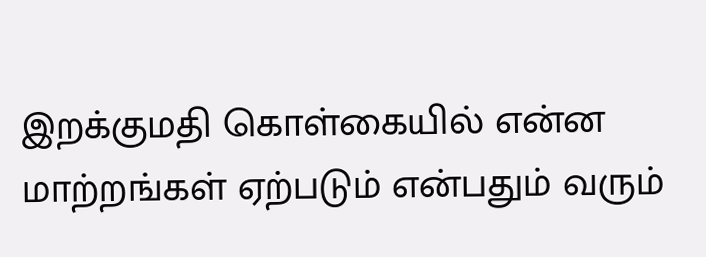இறக்குமதி கொள்கையில் என்ன மாற்றங்கள் ஏற்படும் என்பதும் வரும்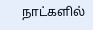நாட்களில்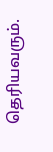தெரியவரும்.